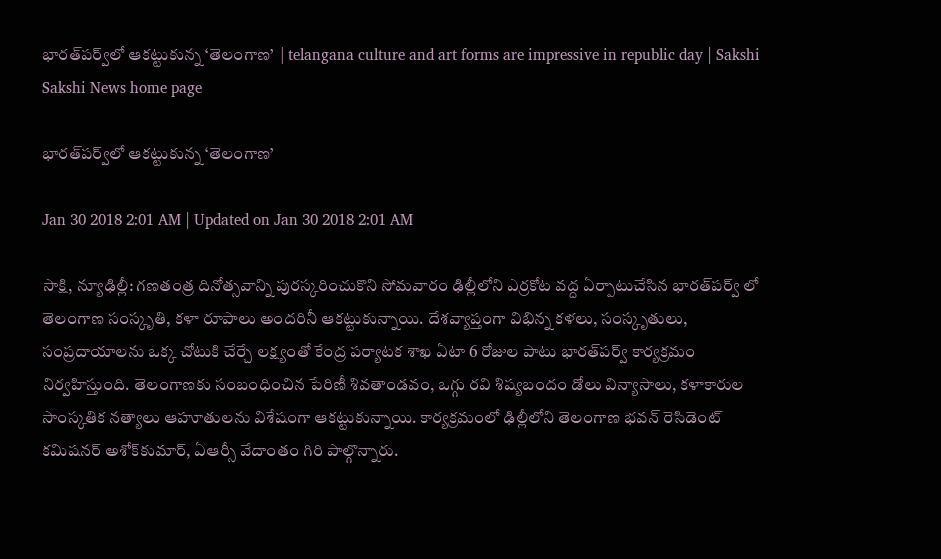భారత్‌పర్వ్‌లో ఆకట్టుకున్న ‘తెలంగాణ’  | telangana culture and art forms are impressive in republic day | Sakshi
Sakshi News home page

భారత్‌పర్వ్‌లో ఆకట్టుకున్న ‘తెలంగాణ’

Jan 30 2018 2:01 AM | Updated on Jan 30 2018 2:01 AM

సాక్షి, న్యూఢిల్లీ: గణతంత్ర దినోత్సవాన్ని పురస్కరించుకొని సోమవారం ఢిల్లీలోని ఎర్రకోట వద్ద ఏర్పాటుచేసిన భారత్‌పర్వ్‌ లో తెలంగాణ సంస్కృతి, కళా రూపాలు అందరినీ ఆకట్టుకున్నాయి. దేశవ్యాప్తంగా విభిన్న కళలు, సంస్కృతులు, సంప్రదాయాలను ఒక్క చోటుకి చేర్చే లక్ష్యంతో కేంద్ర పర్యాటక శాఖ ఏటా 6 రోజుల పాటు భారత్‌పర్వ్‌ కార్యక్రమం నిర్వహిస్తుంది. తెలంగాణకు సంబంధించిన పేరిణీ శివతాండవం, ఒగ్గు రవి శిష్యబందం డోలు విన్యాసాలు, కళాకారుల సాంస్కతిక నత్యాలు ఆహూతులను విశేషంగా ఆకట్టుకున్నాయి. కార్యక్రమంలో ఢిల్లీలోని తెలంగాణ భవన్‌ రెసిడెంట్‌ కమిషనర్‌ అశోక్‌కుమార్, ఏఆర్సీ వేదాంతం గిరి పాల్గొన్నారు.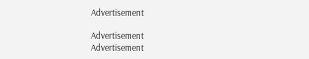Advertisement

Advertisement
Advertisement